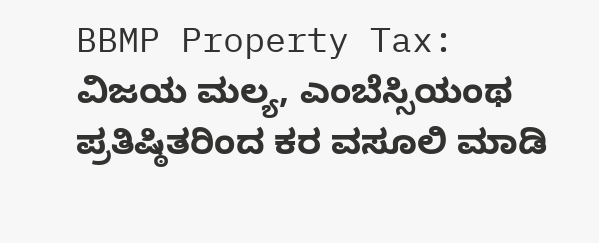BBMP Property Tax: ವಿಜಯ ಮಲ್ಯ, ಎಂಬೆಸ್ಸಿಯಂಥ ಪ್ರತಿಷ್ಠಿತರಿಂದ ಕರ ವಸೂಲಿ ಮಾಡಿ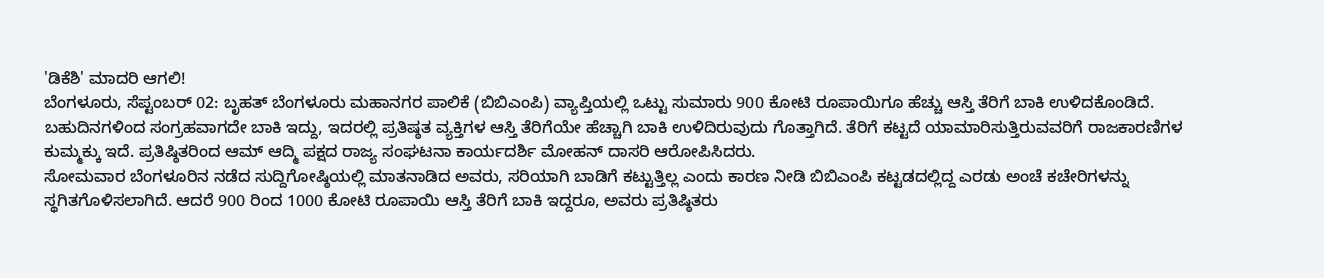'ಡಿಕೆಶಿ' ಮಾದರಿ ಆಗಲಿ!
ಬೆಂಗಳೂರು, ಸೆಪ್ಟಂಬರ್ 02: ಬೃಹತ್ ಬೆಂಗಳೂರು ಮಹಾನಗರ ಪಾಲಿಕೆ (ಬಿಬಿಎಂಪಿ) ವ್ಯಾಪ್ತಿಯಲ್ಲಿ ಒಟ್ಟು ಸುಮಾರು 900 ಕೋಟಿ ರೂಪಾಯಿಗೂ ಹೆಚ್ಚು ಆಸ್ತಿ ತೆರಿಗೆ ಬಾಕಿ ಉಳಿದಕೊಂಡಿದೆ. ಬಹುದಿನಗಳಿಂದ ಸಂಗ್ರಹವಾಗದೇ ಬಾಕಿ ಇದ್ದು, ಇದರಲ್ಲಿ ಪ್ರತಿಷ್ಠತ ವ್ಯಕ್ತಿಗಳ ಆಸ್ತಿ ತೆರಿಗೆಯೇ ಹೆಚ್ಚಾಗಿ ಬಾಕಿ ಉಳಿದಿರುವುದು ಗೊತ್ತಾಗಿದೆ. ತೆರಿಗೆ ಕಟ್ಟದೆ ಯಾಮಾರಿಸುತ್ತಿರುವವರಿಗೆ ರಾಜಕಾರಣಿಗಳ ಕುಮ್ಮಕ್ಕು ಇದೆ. ಪ್ರತಿಷ್ಠಿತರಿಂದ ಆಮ್ ಆದ್ಮಿ ಪಕ್ಷದ ರಾಜ್ಯ ಸಂಘಟನಾ ಕಾರ್ಯದರ್ಶಿ ಮೋಹನ್ ದಾಸರಿ ಆರೋಪಿಸಿದರು.
ಸೋಮವಾರ ಬೆಂಗಳೂರಿನ ನಡೆದ ಸುದ್ದಿಗೋಷ್ಠಿಯಲ್ಲಿ ಮಾತನಾಡಿದ ಅವರು, ಸರಿಯಾಗಿ ಬಾಡಿಗೆ ಕಟ್ಟುತ್ತಿಲ್ಲ ಎಂದು ಕಾರಣ ನೀಡಿ ಬಿಬಿಎಂಪಿ ಕಟ್ಟಡದಲ್ಲಿದ್ದ ಎರಡು ಅಂಚೆ ಕಚೇರಿಗಳನ್ನು ಸ್ಥಗಿತಗೊಳಿಸಲಾಗಿದೆ. ಆದರೆ 900 ರಿಂದ 1000 ಕೋಟಿ ರೂಪಾಯಿ ಆಸ್ತಿ ತೆರಿಗೆ ಬಾಕಿ ಇದ್ದರೂ, ಅವರು ಪ್ರತಿಷ್ಠಿತರು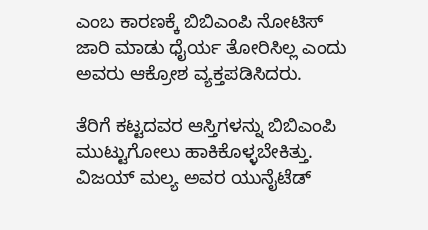ಎಂಬ ಕಾರಣಕ್ಕೆ ಬಿಬಿಎಂಪಿ ನೋಟಿಸ್ ಜಾರಿ ಮಾಡು ಧೈರ್ಯ ತೋರಿಸಿಲ್ಲ ಎಂದು ಅವರು ಆಕ್ರೋಶ ವ್ಯಕ್ತಪಡಿಸಿದರು.

ತೆರಿಗೆ ಕಟ್ಟದವರ ಆಸ್ತಿಗಳನ್ನು ಬಿಬಿಎಂಪಿ ಮುಟ್ಟುಗೋಲು ಹಾಕಿಕೊಳ್ಳಬೇಕಿತ್ತು. ವಿಜಯ್ ಮಲ್ಯ ಅವರ ಯುನೈಟೆಡ್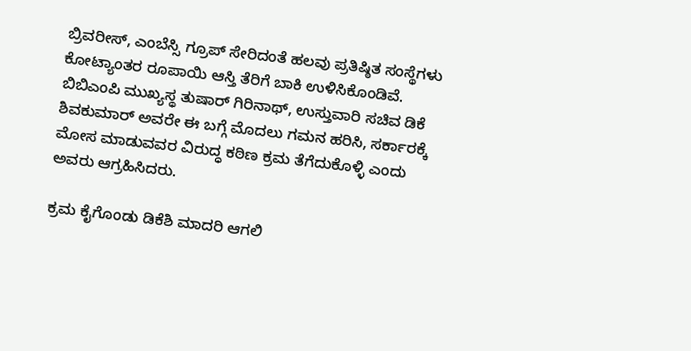ಬ್ರಿವರೀಸ್, ಎಂಬೆಸ್ಸಿ ಗ್ರೂಪ್ ಸೇರಿದಂತೆ ಹಲವು ಪ್ರತಿಷ್ಠಿತ ಸಂಸ್ಥೆಗಳು ಕೋಟ್ಯಾಂತರ ರೂಪಾಯಿ ಆಸ್ತಿ ತೆರಿಗೆ ಬಾಕಿ ಉಳಿಸಿಕೊಂಡಿವೆ.
ಬಿಬಿಎಂಪಿ ಮುಖ್ಯಸ್ಥ ತುಷಾರ್ ಗಿರಿನಾಥ್, ಉಸ್ತುವಾರಿ ಸಚಿವ ಡಿಕೆ ಶಿವಕುಮಾರ್ ಅವರೇ ಈ ಬಗ್ಗೆ ಮೊದಲು ಗಮನ ಹರಿಸಿ, ಸರ್ಕಾರಕ್ಕೆ ಮೋಸ ಮಾಡುವವರ ವಿರುದ್ಧ ಕಠಿಣ ಕ್ರಮ ತೆಗೆದುಕೊಳ್ಳಿ ಎಂದು ಅವರು ಆಗ್ರಹಿಸಿದರು.

ಕ್ರಮ ಕೈಗೊಂಡು ಡಿಕೆಶಿ ಮಾದರಿ ಆಗಲಿ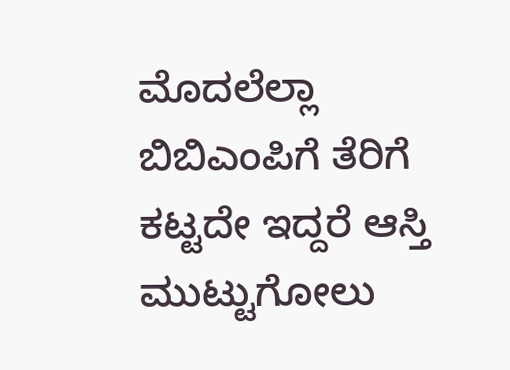ಮೊದಲೆಲ್ಲಾ ಬಿಬಿಎಂಪಿಗೆ ತೆರಿಗೆ ಕಟ್ಟದೇ ಇದ್ದರೆ ಆಸ್ತಿ ಮುಟ್ಟುಗೋಲು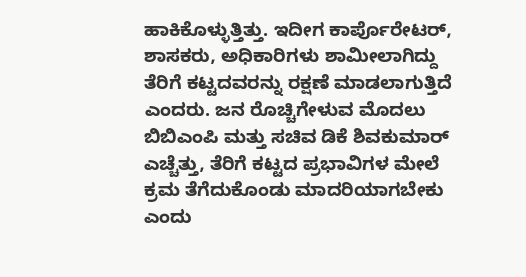ಹಾಕಿಕೊಳ್ಳುತ್ತಿತ್ತು. ಇದೀಗ ಕಾರ್ಪೊರೇಟರ್, ಶಾಸಕರು, ಅಧಿಕಾರಿಗಳು ಶಾಮೀಲಾಗಿದ್ದು ತೆರಿಗೆ ಕಟ್ಟದವರನ್ನು ರಕ್ಷಣೆ ಮಾಡಲಾಗುತ್ತಿದೆ ಎಂದರು. ಜನ ರೊಚ್ಚಿಗೇಳುವ ಮೊದಲು ಬಿಬಿಎಂಪಿ ಮತ್ತು ಸಚಿವ ಡಿಕೆ ಶಿವಕುಮಾರ್ ಎಚ್ಚೆತ್ತು, ತೆರಿಗೆ ಕಟ್ಟದ ಪ್ರಭಾವಿಗಳ ಮೇಲೆ ಕ್ರಮ ತೆಗೆದುಕೊಂಡು ಮಾದರಿಯಾಗಬೇಕು ಎಂದು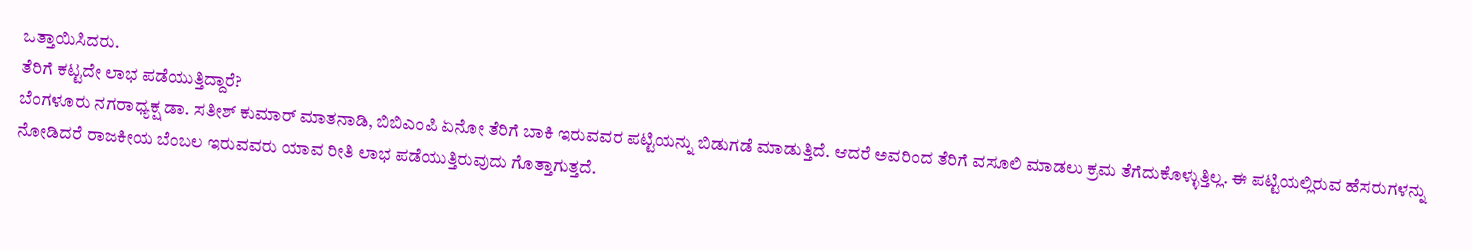ಒತ್ತಾಯಿಸಿದರು.
ತೆರಿಗೆ ಕಟ್ಟದೇ ಲಾಭ ಪಡೆಯುತ್ತಿದ್ದಾರೆ?
ಬೆಂಗಳೂರು ನಗರಾಧ್ಯಕ್ಷ ಡಾ. ಸತೀಶ್ ಕುಮಾರ್ ಮಾತನಾಡಿ, ಬಿಬಿಎಂಪಿ ಏನೋ ತೆರಿಗೆ ಬಾಕಿ ಇರುವವರ ಪಟ್ಟಿಯನ್ನು ಬಿಡುಗಡೆ ಮಾಡುತ್ತಿದೆ. ಆದರೆ ಅವರಿಂದ ತೆರಿಗೆ ವಸೂಲಿ ಮಾಡಲು ಕ್ರಮ ತೆಗೆದುಕೊಳ್ಳುತ್ತಿಲ್ಲ. ಈ ಪಟ್ಟಿಯಲ್ಲಿರುವ ಹೆಸರುಗಳನ್ನು ನೋಡಿದರೆ ರಾಜಕೀಯ ಬೆಂಬಲ ಇರುವವರು ಯಾವ ರೀತಿ ಲಾಭ ಪಡೆಯುತ್ತಿರುವುದು ಗೊತ್ತಾಗುತ್ತದೆ.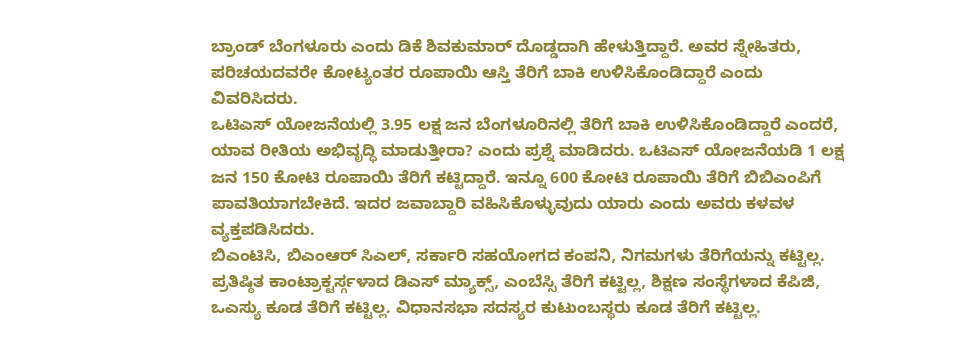ಬ್ರಾಂಡ್ ಬೆಂಗಳೂರು ಎಂದು ಡಿಕೆ ಶಿವಕುಮಾರ್ ದೊಡ್ಡದಾಗಿ ಹೇಳುತ್ತಿದ್ದಾರೆ. ಅವರ ಸ್ನೇಹಿತರು, ಪರಿಚಯದವರೇ ಕೋಟ್ಯಂತರ ರೂಪಾಯಿ ಆಸ್ತಿ ತೆರಿಗೆ ಬಾಕಿ ಉಳಿಸಿಕೊಂಡಿದ್ದಾರೆ ಎಂದು ವಿವರಿಸಿದರು.
ಒಟಿಎಸ್ ಯೋಜನೆಯಲ್ಲಿ 3.95 ಲಕ್ಷ ಜನ ಬೆಂಗಳೂರಿನಲ್ಲಿ ತೆರಿಗೆ ಬಾಕಿ ಉಳಿಸಿಕೊಂಡಿದ್ದಾರೆ ಎಂದರೆ, ಯಾವ ರೀತಿಯ ಅಭಿವೃದ್ಧಿ ಮಾಡುತ್ತೀರಾ? ಎಂದು ಪ್ರಶ್ನೆ ಮಾಡಿದರು. ಒಟಿಎಸ್ ಯೋಜನೆಯಡಿ 1 ಲಕ್ಷ ಜನ 150 ಕೋಟಿ ರೂಪಾಯಿ ತೆರಿಗೆ ಕಟ್ಟಿದ್ದಾರೆ. ಇನ್ನೂ 600 ಕೋಟಿ ರೂಪಾಯಿ ತೆರಿಗೆ ಬಿಬಿಎಂಪಿಗೆ ಪಾವತಿಯಾಗಬೇಕಿದೆ. ಇದರ ಜವಾಬ್ದಾರಿ ವಹಿಸಿಕೊಳ್ಳುವುದು ಯಾರು ಎಂದು ಅವರು ಕಳವಳ ವ್ಯಕ್ತಪಡಿಸಿದರು.
ಬಿಎಂಟಿಸಿ, ಬಿಎಂಆರ್ ಸಿಎಲ್, ಸರ್ಕಾರಿ ಸಹಯೋಗದ ಕಂಪನಿ, ನಿಗಮಗಳು ತೆರಿಗೆಯನ್ನು ಕಟ್ಟಿಲ್ಲ. ಪ್ರತಿಷ್ಠಿತ ಕಾಂಟ್ರಾಕ್ಟರ್ಸ್ಗಳಾದ ಡಿಎಸ್ ಮ್ಯಾಕ್ಸ್, ಎಂಬೆಸ್ಸಿ ತೆರಿಗೆ ಕಟ್ಟಿಲ್ಲ, ಶಿಕ್ಷಣ ಸಂಸ್ಥೆಗಳಾದ ಕೆಪಿಜಿ, ಒಎಸ್ಯು ಕೂಡ ತೆರಿಗೆ ಕಟ್ಟಿಲ್ಲ. ವಿಧಾನಸಭಾ ಸದಸ್ಯರ ಕುಟುಂಬಸ್ಥರು ಕೂಡ ತೆರಿಗೆ ಕಟ್ಟಿಲ್ಲ.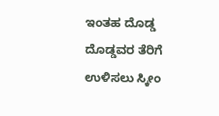ಇಂತಹ ದೊಡ್ಡ ದೊಡ್ಡವರ ತೆರಿಗೆ ಉಳಿಸಲು ಸ್ಕೀಂ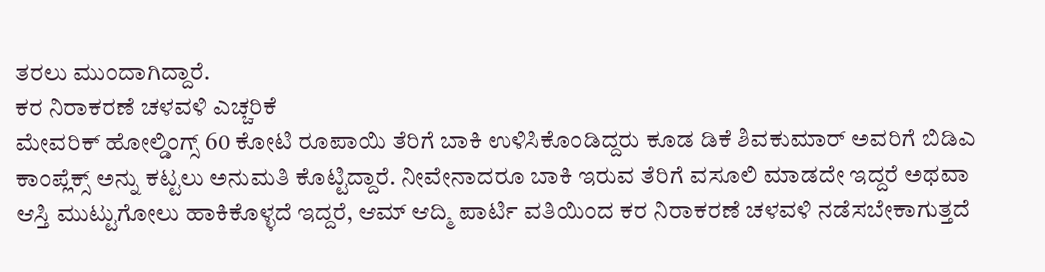ತರಲು ಮುಂದಾಗಿದ್ದಾರೆ.
ಕರ ನಿರಾಕರಣೆ ಚಳವಳಿ ಎಚ್ಚರಿಕೆ
ಮೇವರಿಕ್ ಹೋಲ್ಡಿಂಗ್ಸ್ 60 ಕೋಟಿ ರೂಪಾಯಿ ತೆರಿಗೆ ಬಾಕಿ ಉಳಿಸಿಕೊಂಡಿದ್ದರು ಕೂಡ ಡಿಕೆ ಶಿವಕುಮಾರ್ ಅವರಿಗೆ ಬಿಡಿಎ ಕಾಂಪ್ಲೆಕ್ಸ್ ಅನ್ನು ಕಟ್ಟಲು ಅನುಮತಿ ಕೊಟ್ಟಿದ್ದಾರೆ. ನೀವೇನಾದರೂ ಬಾಕಿ ಇರುವ ತೆರಿಗೆ ವಸೂಲಿ ಮಾಡದೇ ಇದ್ದರೆ ಅಥವಾ ಆಸ್ತಿ ಮುಟ್ಟುಗೋಲು ಹಾಕಿಕೊಳ್ಳದೆ ಇದ್ದರೆ, ಆಮ್ ಆದ್ಮಿ ಪಾರ್ಟಿ ವತಿಯಿಂದ ಕರ ನಿರಾಕರಣೆ ಚಳವಳಿ ನಡೆಸಬೇಕಾಗುತ್ತದೆ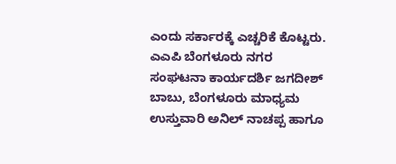ಎಂದು ಸರ್ಕಾರಕ್ಕೆ ಎಚ್ಚರಿಕೆ ಕೊಟ್ಟರು.
ಎಎಪಿ ಬೆಂಗಳೂರು ನಗರ ಸಂಘಟನಾ ಕಾರ್ಯದರ್ಶಿ ಜಗದೀಶ್ ಬಾಬು, ಬೆಂಗಳೂರು ಮಾಧ್ಯಮ ಉಸ್ತುವಾರಿ ಅನಿಲ್ ನಾಚಪ್ಪ ಹಾಗೂ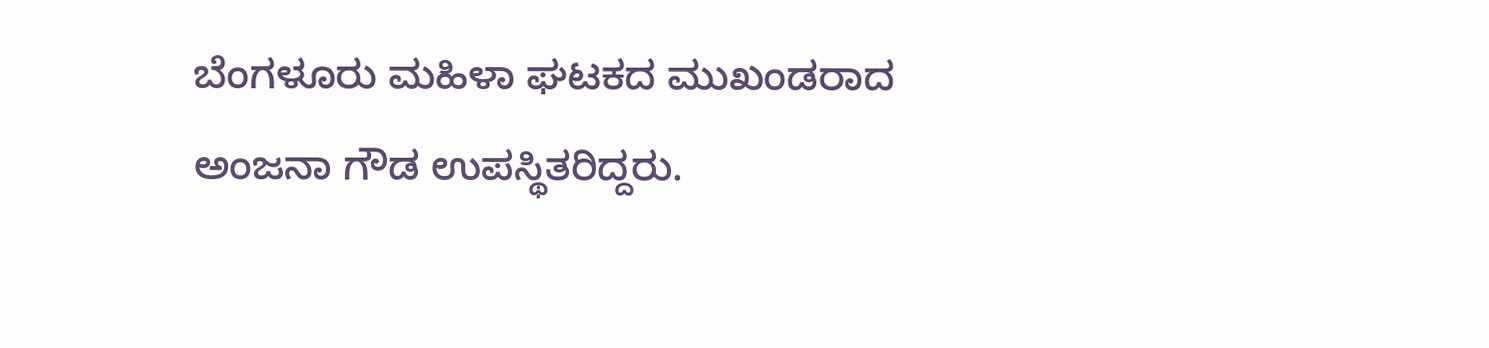ಬೆಂಗಳೂರು ಮಹಿಳಾ ಘಟಕದ ಮುಖಂಡರಾದ ಅಂಜನಾ ಗೌಡ ಉಪಸ್ಥಿತರಿದ್ದರು.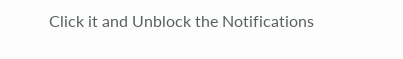Click it and Unblock the Notifications